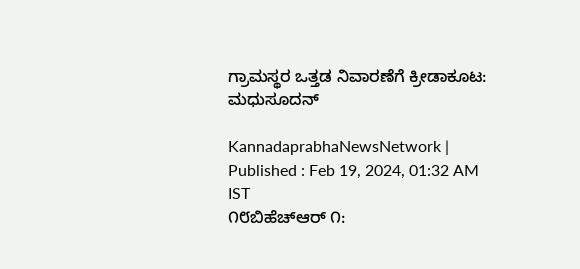ಗ್ರಾಮಸ್ಥರ ಒತ್ತಡ ನಿವಾರಣೆಗೆ ಕ್ರೀಡಾಕೂಟ: ಮಧುಸೂದನ್

KannadaprabhaNewsNetwork |
Published : Feb 19, 2024, 01:32 AM IST
೧೮ಬಿಹೆಚ್‌ಆರ್ ೧: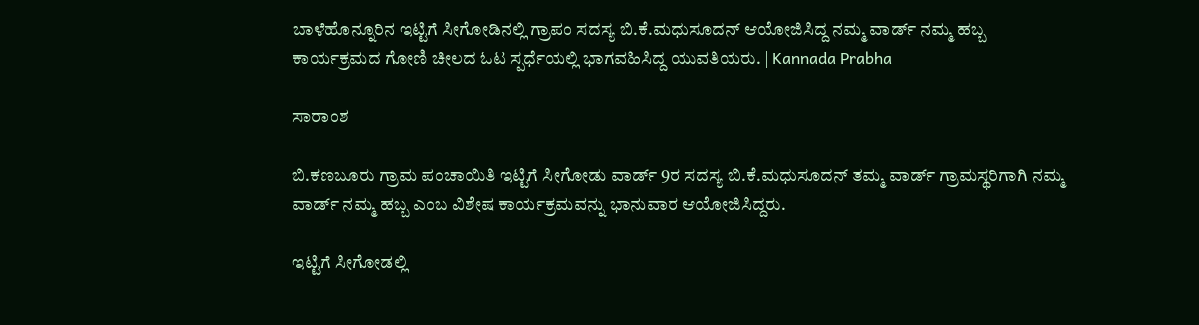ಬಾಳೆಹೊನ್ನೂರಿನ ಇಟ್ಟಿಗೆ ಸೀಗೋಡಿನಲ್ಲಿ ಗ್ರಾಪಂ ಸದಸ್ಯ ಬಿ.ಕೆ.ಮಧುಸೂದನ್ ಆಯೋಜಿಸಿದ್ದ ನಮ್ಮ ವಾರ್ಡ್ ನಮ್ಮ ಹಬ್ಬ ಕಾರ್ಯಕ್ರಮದ ಗೋಣಿ ಚೀಲದ ಓಟ ಸ್ಪರ್ಧೆಯಲ್ಲಿ ಭಾಗವಹಿಸಿದ್ದ ಯುವತಿಯರು. | Kannada Prabha

ಸಾರಾಂಶ

ಬಿ.ಕಣಬೂರು ಗ್ರಾಮ ಪಂಚಾಯಿತಿ ಇಟ್ಟಿಗೆ ಸೀಗೋಡು ವಾರ್ಡ್ 9ರ ಸದಸ್ಯ ಬಿ.ಕೆ.ಮಧುಸೂದನ್ ತಮ್ಮ ವಾರ್ಡ್ ಗ್ರಾಮಸ್ಥರಿಗಾಗಿ ನಮ್ಮ ವಾರ್ಡ್ ನಮ್ಮ ಹಬ್ಬ ಎಂಬ ವಿಶೇಷ ಕಾರ್ಯಕ್ರಮವನ್ನು ಭಾನುವಾರ ಆಯೋಜಿಸಿದ್ದರು.

ಇಟ್ಟಿಗೆ ಸೀಗೋಡಲ್ಲಿ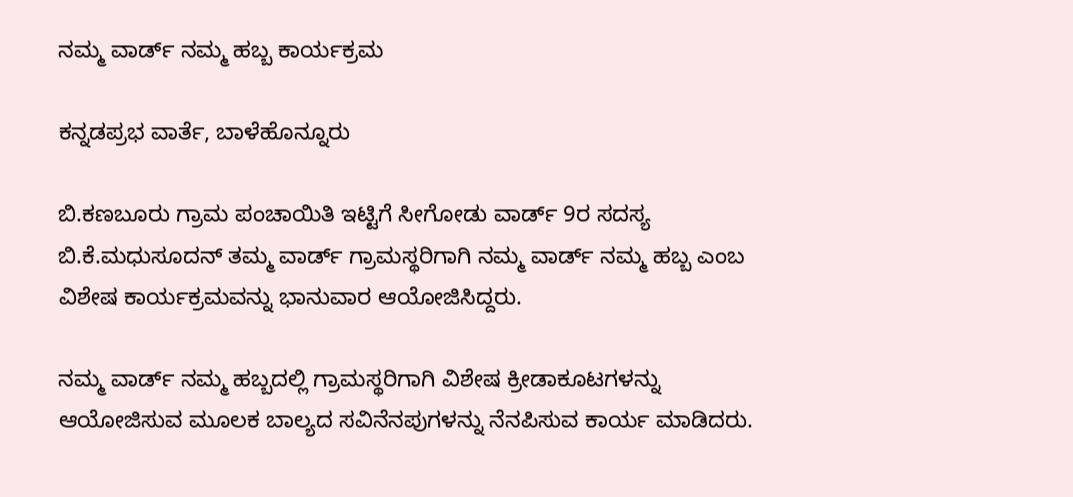ನಮ್ಮ ವಾರ್ಡ್ ನಮ್ಮ ಹಬ್ಬ ಕಾರ್ಯಕ್ರಮ

ಕನ್ನಡಪ್ರಭ ವಾರ್ತೆ, ಬಾಳೆಹೊನ್ನೂರು

ಬಿ.ಕಣಬೂರು ಗ್ರಾಮ ಪಂಚಾಯಿತಿ ಇಟ್ಟಿಗೆ ಸೀಗೋಡು ವಾರ್ಡ್ 9ರ ಸದಸ್ಯ ಬಿ.ಕೆ.ಮಧುಸೂದನ್ ತಮ್ಮ ವಾರ್ಡ್ ಗ್ರಾಮಸ್ಥರಿಗಾಗಿ ನಮ್ಮ ವಾರ್ಡ್ ನಮ್ಮ ಹಬ್ಬ ಎಂಬ ವಿಶೇಷ ಕಾರ್ಯಕ್ರಮವನ್ನು ಭಾನುವಾರ ಆಯೋಜಿಸಿದ್ದರು.

ನಮ್ಮ ವಾರ್ಡ್ ನಮ್ಮ ಹಬ್ಬದಲ್ಲಿ ಗ್ರಾಮಸ್ಥರಿಗಾಗಿ ವಿಶೇಷ ಕ್ರೀಡಾಕೂಟಗಳನ್ನು ಆಯೋಜಿಸುವ ಮೂಲಕ ಬಾಲ್ಯದ ಸವಿನೆನಪುಗಳನ್ನು ನೆನಪಿಸುವ ಕಾರ್ಯ ಮಾಡಿದರು.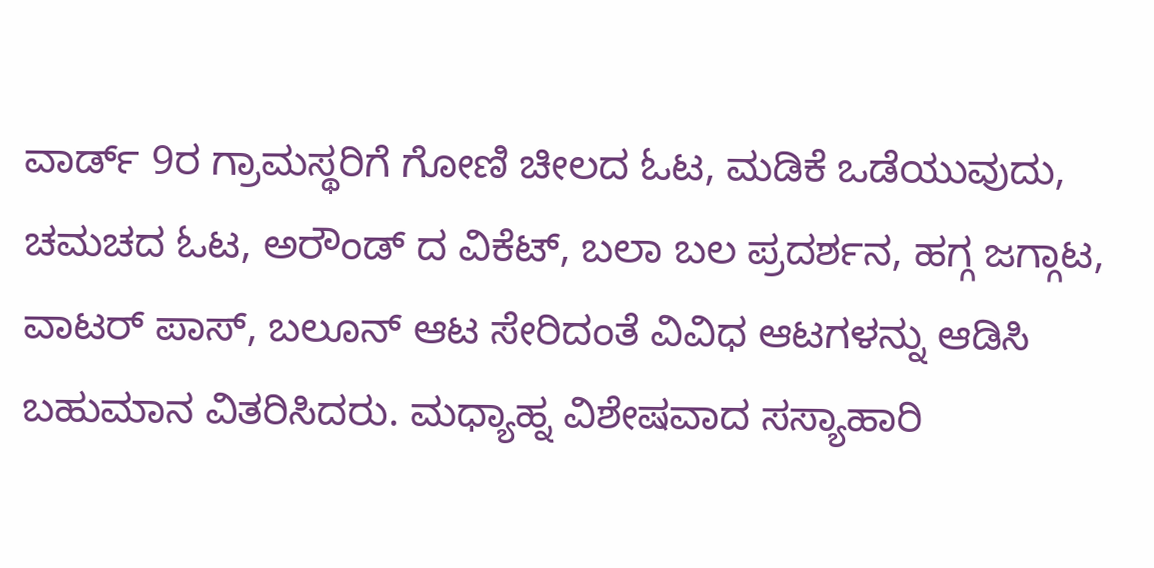ವಾರ್ಡ್ 9ರ ಗ್ರಾಮಸ್ಥರಿಗೆ ಗೋಣಿ ಚೀಲದ ಓಟ, ಮಡಿಕೆ ಒಡೆಯುವುದು, ಚಮಚದ ಓಟ, ಅರೌಂಡ್ ದ ವಿಕೆಟ್, ಬಲಾ ಬಲ ಪ್ರದರ್ಶನ, ಹಗ್ಗ ಜಗ್ಗಾಟ, ವಾಟರ್ ಪಾಸ್, ಬಲೂನ್ ಆಟ ಸೇರಿದಂತೆ ವಿವಿಧ ಆಟಗಳನ್ನು ಆಡಿಸಿ ಬಹುಮಾನ ವಿತರಿಸಿದರು. ಮಧ್ಯಾಹ್ನ ವಿಶೇಷವಾದ ಸಸ್ಯಾಹಾರಿ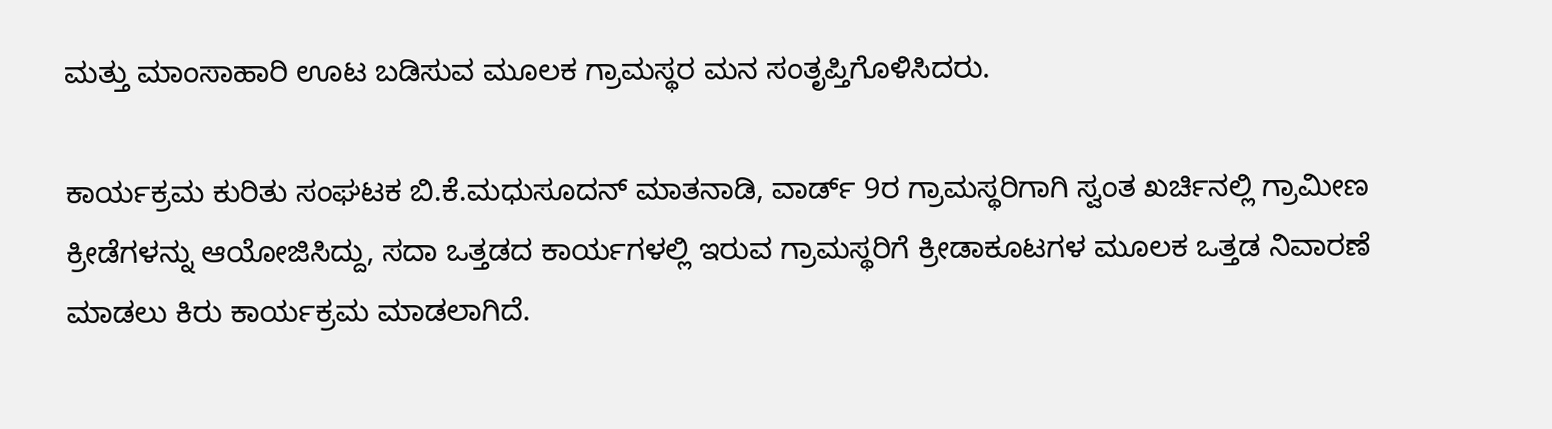ಮತ್ತು ಮಾಂಸಾಹಾರಿ ಊಟ ಬಡಿಸುವ ಮೂಲಕ ಗ್ರಾಮಸ್ಥರ ಮನ ಸಂತೃಪ್ತಿಗೊಳಿಸಿದರು.

ಕಾರ್ಯಕ್ರಮ ಕುರಿತು ಸಂಘಟಕ ಬಿ.ಕೆ.ಮಧುಸೂದನ್ ಮಾತನಾಡಿ, ವಾರ್ಡ್ 9ರ ಗ್ರಾಮಸ್ಥರಿಗಾಗಿ ಸ್ವಂತ ಖರ್ಚಿನಲ್ಲಿ ಗ್ರಾಮೀಣ ಕ್ರೀಡೆಗಳನ್ನು ಆಯೋಜಿಸಿದ್ದು, ಸದಾ ಒತ್ತಡದ ಕಾರ್ಯಗಳಲ್ಲಿ ಇರುವ ಗ್ರಾಮಸ್ಥರಿಗೆ ಕ್ರೀಡಾಕೂಟಗಳ ಮೂಲಕ ಒತ್ತಡ ನಿವಾರಣೆ ಮಾಡಲು ಕಿರು ಕಾರ್ಯಕ್ರಮ ಮಾಡಲಾಗಿದೆ.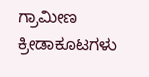ಗ್ರಾಮೀಣ ಕ್ರೀಡಾಕೂಟಗಳು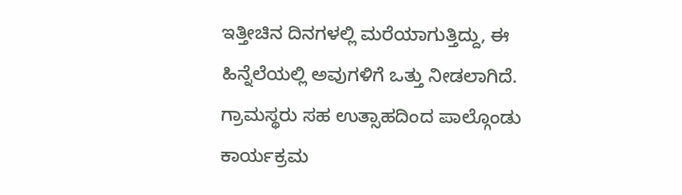ಇತ್ತೀಚಿನ ದಿನಗಳಲ್ಲಿ ಮರೆಯಾಗುತ್ತಿದ್ದು, ಈ ಹಿನ್ನೆಲೆಯಲ್ಲಿ ಅವುಗಳಿಗೆ ಒತ್ತು ನೀಡಲಾಗಿದೆ. ಗ್ರಾಮಸ್ಥರು ಸಹ ಉತ್ಸಾಹದಿಂದ ಪಾಲ್ಗೊಂಡು ಕಾರ್ಯಕ್ರಮ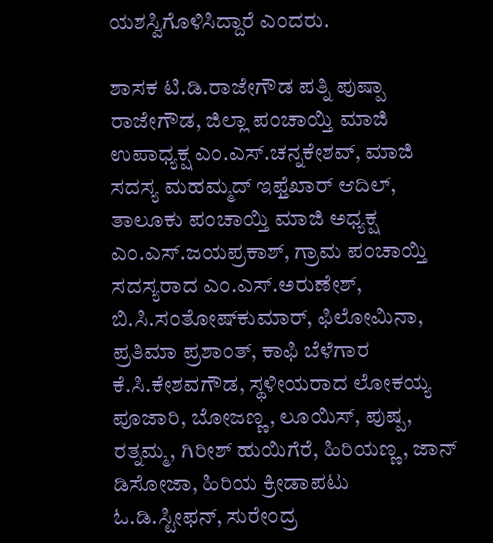ಯಶಸ್ವಿಗೊಳಿಸಿದ್ದಾರೆ ಎಂದರು.

ಶಾಸಕ ಟಿ.ಡಿ.ರಾಜೇಗೌಡ ಪತ್ನಿ ಪುಷ್ಪಾ ರಾಜೇಗೌಡ, ಜಿಲ್ಲಾ ಪಂಚಾಯ್ತಿ ಮಾಜಿ ಉಪಾಧ್ಯಕ್ಷ ಎಂ.ಎಸ್.ಚನ್ನಕೇಶವ್, ಮಾಜಿ ಸದಸ್ಯ ಮಹಮ್ಮದ್ ಇಫ್ತೆಖಾರ್ ಆದಿಲ್, ತಾಲೂಕು ಪಂಚಾಯ್ತಿ ಮಾಜಿ ಅಧ್ಯಕ್ಷ ಎಂ.ಎಸ್.ಜಯಪ್ರಕಾಶ್, ಗ್ರಾಮ ಪಂಚಾಯ್ತಿ ಸದಸ್ಯರಾದ ಎಂ.ಎಸ್.ಅರುಣೇಶ್, ಬಿ.ಸಿ.ಸಂತೋಷ್‌ಕುಮಾರ್, ಫಿಲೋಮಿನಾ, ಪ್ರತಿಮಾ ಪ್ರಶಾಂತ್, ಕಾಫಿ ಬೆಳೆಗಾರ ಕೆ.ಸಿ.ಕೇಶವಗೌಡ, ಸ್ಥಳೀಯರಾದ ಲೋಕಯ್ಯ ಪೂಜಾರಿ, ಬೋಜಣ್ಣ, ಲೂಯಿಸ್, ಪುಷ್ಪ, ರತ್ನಮ್ಮ, ಗಿರೀಶ್ ಹುಯಿಗೆರೆ, ಹಿರಿಯಣ್ಣ, ಜಾನ್ ಡಿಸೋಜಾ, ಹಿರಿಯ ಕ್ರೀಡಾಪಟು ಓ.ಡಿ.ಸ್ಟೀಫನ್, ಸುರೇಂದ್ರ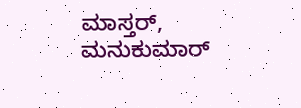ಮಾಸ್ತರ್, ಮನುಕುಮಾರ್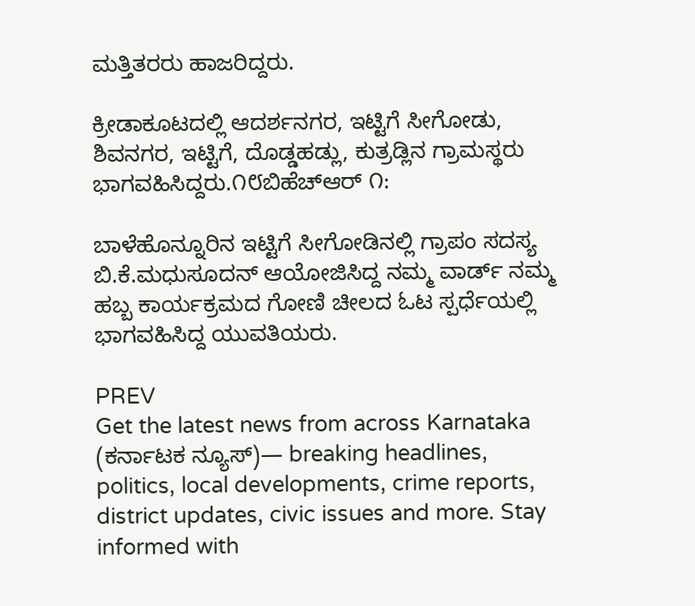ಮತ್ತಿತರರು ಹಾಜರಿದ್ದರು.

ಕ್ರೀಡಾಕೂಟದಲ್ಲಿ ಆದರ್ಶನಗರ, ಇಟ್ಟಿಗೆ ಸೀಗೋಡು, ಶಿವನಗರ, ಇಟ್ಟಿಗೆ, ದೊಡ್ಡಹಡ್ಲು, ಕುತ್ರಡ್ಲಿನ ಗ್ರಾಮಸ್ಥರು ಭಾಗವಹಿಸಿದ್ದರು.೧೮ಬಿಹೆಚ್‌ಆರ್ ೧:

ಬಾಳೆಹೊನ್ನೂರಿನ ಇಟ್ಟಿಗೆ ಸೀಗೋಡಿನಲ್ಲಿ ಗ್ರಾಪಂ ಸದಸ್ಯ ಬಿ.ಕೆ.ಮಧುಸೂದನ್ ಆಯೋಜಿಸಿದ್ದ ನಮ್ಮ ವಾರ್ಡ್ ನಮ್ಮ ಹಬ್ಬ ಕಾರ್ಯಕ್ರಮದ ಗೋಣಿ ಚೀಲದ ಓಟ ಸ್ಪರ್ಧೆಯಲ್ಲಿ ಭಾಗವಹಿಸಿದ್ದ ಯುವತಿಯರು.

PREV
Get the latest news from across Karnataka (ಕರ್ನಾಟಕ ನ್ಯೂಸ್)— breaking headlines, politics, local developments, crime reports, district updates, civic issues and more. Stay informed with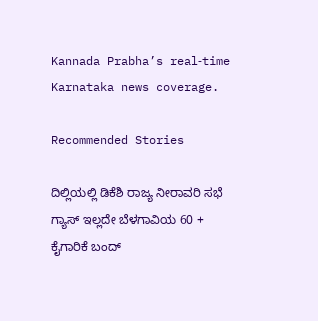Kannada Prabha’s real‑time Karnataka news coverage.

Recommended Stories

ದಿಲ್ಲಿಯಲ್ಲಿ ಡಿಕೆಶಿ ರಾಜ್ಯ ನೀರಾವರಿ ಸಭೆ
ಗ್ಯಾಸ್ ಇಲ್ಲದೇ ಬೆಳಗಾವಿಯ 60 + ಕೈಗಾರಿಕೆ ಬಂದ್‌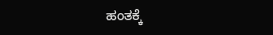ಹಂತಕ್ಕೆ